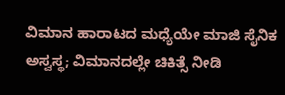ವಿಮಾನ ಹಾರಾಟದ ಮಧ್ಯೆಯೇ ಮಾಜಿ ಸೈನಿಕ ಅಸ್ವಸ್ಥ; ವಿಮಾನದಲ್ಲೇ ಚಿಕಿತ್ಸೆ ನೀಡಿ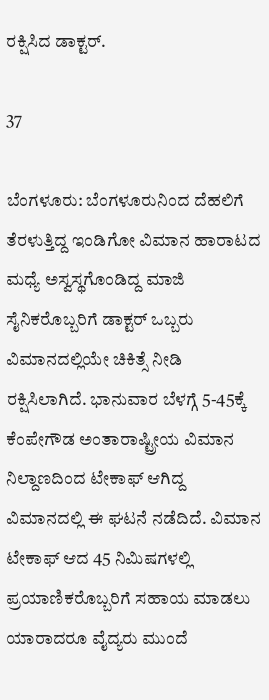ರಕ್ಷಿಸಿದ ಡಾಕ್ಟರ್.

37

ಬೆಂಗಳೂರು: ಬೆಂಗಳೂರುನಿಂದ ದೆಹಲಿಗೆ ತೆರಳುತ್ತಿದ್ದ ಇಂಡಿಗೋ ವಿಮಾನ ಹಾರಾಟದ ಮಧ್ಯೆ ಅಸ್ವಸ್ಥಗೊಂಡಿದ್ದ ಮಾಜಿ ಸೈನಿಕರೊಬ್ಬರಿಗೆ ಡಾಕ್ಟರ್ ಒಬ್ಬರು ವಿಮಾನದಲ್ಲಿಯೇ ಚಿಕಿತ್ಸೆ ನೀಡಿ ರಕ್ಷಿಸಿಲಾಗಿದೆ. ಭಾನುವಾರ ಬೆಳಗ್ಗೆ 5-45ಕ್ಕೆ ಕೆಂಪೇಗೌಡ ಅಂತಾರಾಷ್ಟ್ರೀಯ ವಿಮಾನ ನಿಲ್ದಾಣದಿಂದ ಟೇಕಾಫ್ ಆಗಿದ್ದ ವಿಮಾನದಲ್ಲಿ ಈ ಘಟನೆ ನಡೆದಿದೆ. ವಿಮಾನ ಟೇಕಾಫ್ ಆದ 45 ನಿಮಿಷಗಳಲ್ಲಿ ಪ್ರಯಾಣಿಕರೊಬ್ಬರಿಗೆ ಸಹಾಯ ಮಾಡಲು ಯಾರಾದರೂ ವೈದ್ಯರು ಮುಂದೆ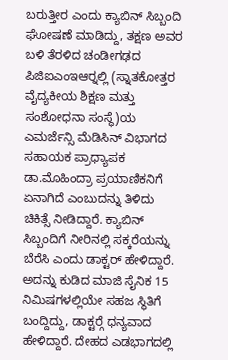ಬರುತ್ತೀರ ಎಂದು ಕ್ಯಾಬಿನ್ ಸಿಬ್ಬಂದಿ ಘೋಷಣೆ ಮಾಡಿದ್ದು, ತಕ್ಷಣ ಅವರ ಬಳಿ ತೆರಳಿದ ಚಂಡೀಗಢದ ಪಿಜಿಐಎಂಇಆರ್‍ನಲ್ಲಿ (ಸ್ನಾತಕೋತ್ತರ ವೈದ್ಯಕೀಯ ಶಿಕ್ಷಣ ಮತ್ತು ಸಂಶೋಧನಾ ಸಂಸ್ಥೆ)ಯ ಎಮರ್ಜೆನ್ಸಿ ಮೆಡಿಸಿನ್ ವಿಭಾಗದ ಸಹಾಯಕ ಪ್ರಾಧ್ಯಾಪಕ ಡಾ.ಮೊಹಿಂದ್ರಾ ಪ್ರಯಾಣಿಕನಿಗೆ ಏನಾಗಿದೆ ಎಂಬುದನ್ನು ತಿಳಿದು ಚಿಕಿತ್ಸೆ ನೀಡಿದ್ದಾರೆ. ಕ್ಯಾಬಿನ್ ಸಿಬ್ಬಂದಿಗೆ ನೀರಿನಲ್ಲಿ ಸಕ್ಕರೆಯನ್ನು ಬೆರೆಸಿ ಎಂದು ಡಾಕ್ಟರ್ ಹೇಳಿದ್ದಾರೆ. ಅದನ್ನು ಕುಡಿದ ಮಾಜಿ ಸೈನಿಕ 15 ನಿಮಿಷಗಳಲ್ಲಿಯೇ ಸಹಜ ಸ್ಥಿತಿಗೆ ಬಂದ್ದಿದ್ದು, ಡಾಕ್ಟರ್‍ಗೆ ಧನ್ಯವಾದ ಹೇಳಿದ್ದಾರೆ. ದೇಹದ ಎಡಭಾಗದಲ್ಲಿ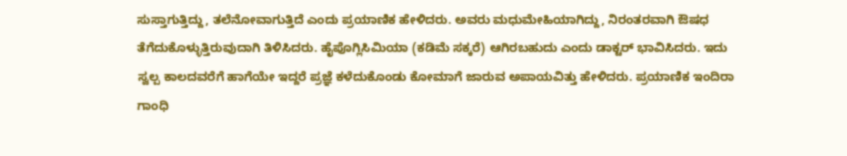ಸುಸ್ತಾಗುತ್ತಿದ್ದು, ತಲೆನೋವಾಗುತ್ತಿದೆ ಎಂದು ಪ್ರಯಾಣಿಕ ಹೇಳಿದರು. ಅವರು ಮಧುಮೇಹಿಯಾಗಿದ್ದು, ನಿರಂತರವಾಗಿ ಔಷಧ ತೆಗೆದುಕೊಳ್ಳುತ್ತಿರುವುದಾಗಿ ತಿಳಿಸಿದರು. ಹೈಪೊಗ್ಲಿಸಿಮಿಯಾ (ಕಡಿಮೆ ಸಕ್ಕರೆ) ಆಗಿರಬಹುದು ಎಂದು ಡಾಕ್ಟರ್ ಭಾವಿಸಿದರು. ಇದು ಸ್ವಲ್ಪ ಕಾಲದವರೆಗೆ ಹಾಗೆಯೇ ಇದ್ದರೆ ಪ್ರಜ್ಞೆ ಕಳೆದುಕೊಂಡು ಕೋಮಾಗೆ ಜಾರುವ ಅಪಾಯವಿತ್ತು ಹೇಳಿದರು. ಪ್ರಯಾಣಿಕ ಇಂದಿರಾ ಗಾಂಧಿ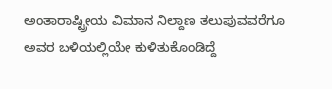ಅಂತಾರಾಷ್ಟ್ರೀಯ ವಿಮಾನ ನಿಲ್ದಾಣ ತಲುಪುವವರೆಗೂ ಅವರ ಬಳಿಯಲ್ಲಿಯೇ ಕುಳಿತುಕೊಂಡಿದ್ದೆ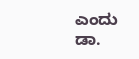ಎಂದು ಡಾ.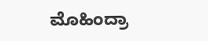ಮೊಹಿಂದ್ರಾ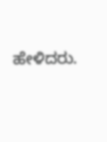ಹೇಳಿದರು.